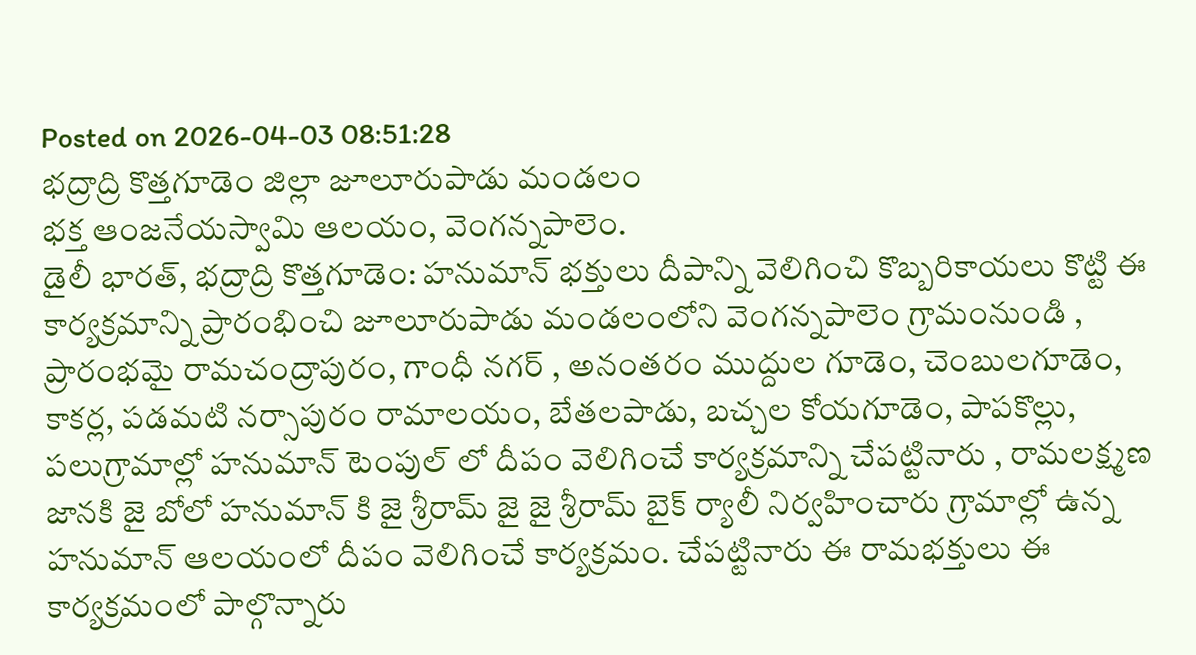Posted on 2026-04-03 08:51:28
భద్రాద్రి కొత్తగూడెం జిల్లా జూలూరుపాడు మండలం
భక్త ఆంజనేయస్వామి ఆలయం, వెంగన్నపాలెం.
డైలీ భారత్, భద్రాద్రి కొత్తగూడెం: హనుమాన్ భక్తులు దీపాన్ని వెలిగించి కొబ్బరికాయలు కొట్టి ఈ కార్యక్రమాన్ని ప్రారంభించి జూలూరుపాడు మండలంలోని వెంగన్నపాలెం గ్రామంనుండి , ప్రారంభమై రామచంద్రాపురం, గాంధీ నగర్ , అనంతరం ముద్దుల గూడెం, చెంబులగూడెం, కాకర్ల, పడమటి నర్సాపురం రామాలయం, బేతలపాడు, బచ్చల కోయగూడెం, పాపకొల్లు, పలుగ్రామాల్లో హనుమాన్ టెంపుల్ లో దీపం వెలిగించే కార్యక్రమాన్ని చేపట్టినారు , రామలక్ష్మణ జానకి జై బోలో హనుమాన్ కి జై శ్రీరామ్ జై జై శ్రీరామ్ బైక్ ర్యాలీ నిర్వహించారు గ్రామాల్లో ఉన్న హనుమాన్ ఆలయంలో దీపం వెలిగించే కార్యక్రమం. చేపట్టినారు ఈ రామభక్తులు ఈ కార్యక్రమంలో పాల్గొన్నారు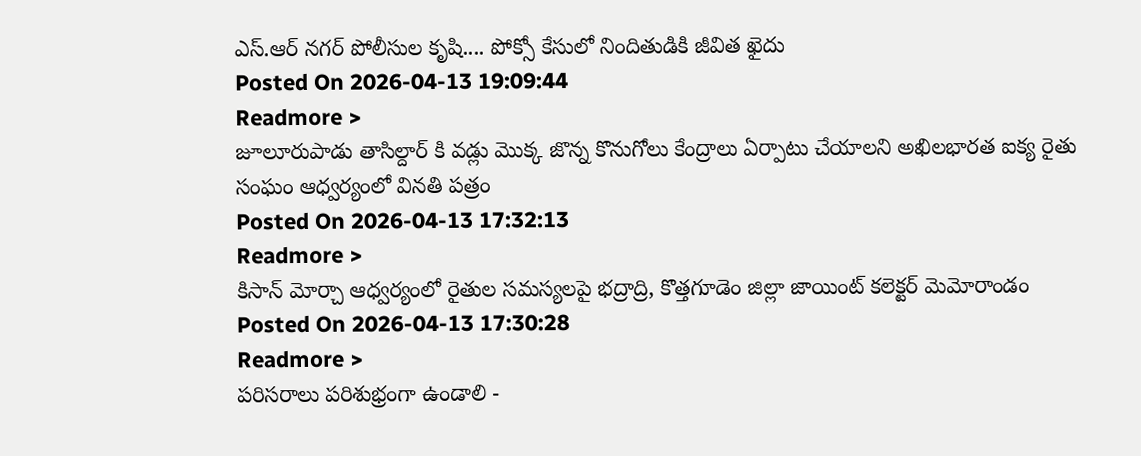ఎస్.ఆర్ నగర్ పోలీసుల కృషి.... పోక్సో కేసులో నిందితుడికి జీవిత ఖైదు
Posted On 2026-04-13 19:09:44
Readmore >
జూలూరుపాడు తాసిల్దార్ కి వడ్లు మొక్క జొన్న కొనుగోలు కేంద్రాలు ఏర్పాటు చేయాలని అఖిలభారత ఐక్య రైతు సంఘం ఆధ్వర్యంలో వినతి పత్రం
Posted On 2026-04-13 17:32:13
Readmore >
కిసాన్ మోర్చా ఆధ్వర్యంలో రైతుల సమస్యలపై భద్రాద్రి, కొత్తగూడెం జిల్లా జాయింట్ కలెక్టర్ మెమోరాండం
Posted On 2026-04-13 17:30:28
Readmore >
పరిసరాలు పరిశుభ్రంగా ఉండాలి -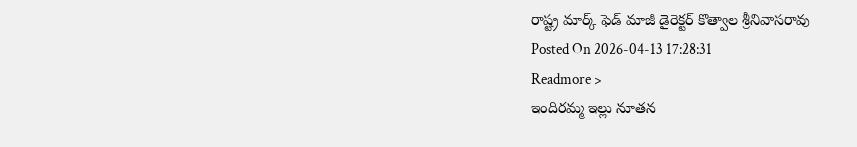రాష్ట్ర మార్క్ ఫెడ్ మాజీ డైరెక్టర్ కొత్వాల శ్రీనివాసరావు
Posted On 2026-04-13 17:28:31
Readmore >
ఇందిరమ్మ ఇల్లు నూతన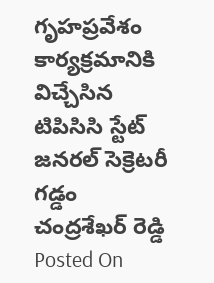గృహప్రవేశం కార్యక్రమానికి విచ్చేసిన టిపిసిసి స్టేట్ జనరల్ సెక్రెటరీ గడ్డం చంద్రశేఖర్ రెడ్డి
Posted On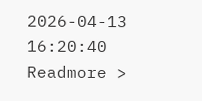2026-04-13 16:20:40
Readmore >